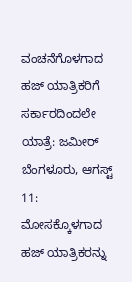ವಂಚನೆಗೊಳಗಾದ ಹಜ್ ಯಾತ್ರಿಕರಿಗೆ ಸರ್ಕಾರದಿಂದಲೇ ಯಾತ್ರೆ: ಜಮೀರ್
ಬೆಂಗಳೂರು, ಆಗಸ್ಟ್ 11: ಮೋಸಕ್ಕೊಳಗಾದ ಹಜ್ ಯಾತ್ರಿಕರನ್ನು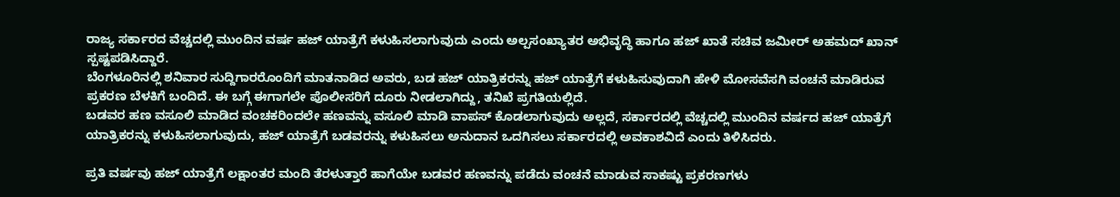ರಾಜ್ಯ ಸರ್ಕಾರದ ವೆಚ್ಚದಲ್ಲಿ ಮುಂದಿನ ವರ್ಷ ಹಜ್ ಯಾತ್ರೆಗೆ ಕಳುಹಿಸಲಾಗುವುದು ಎಂದು ಅಲ್ಪಸಂಖ್ಯಾತರ ಅಭಿವೃದ್ಧಿ ಹಾಗೂ ಹಜ್ ಖಾತೆ ಸಚಿವ ಜಮೀರ್ ಅಹಮದ್ ಖಾನ್ ಸ್ಪಷ್ಟಪಡಿಸಿದ್ದಾರೆ.
ಬೆಂಗಳೂರಿನಲ್ಲಿ ಶನಿವಾರ ಸುದ್ದಿಗಾರರೊಂದಿಗೆ ಮಾತನಾಡಿದ ಅವರು, ಬಡ ಹಜ್ ಯಾತ್ರಿಕರನ್ನು ಹಜ್ ಯಾತ್ರೆಗೆ ಕಳುಹಿಸುವುದಾಗಿ ಹೇಳಿ ಮೋಸವೆಸಗಿ ವಂಚನೆ ಮಾಡಿರುವ ಪ್ರಕರಣ ಬೆಳಕಿಗೆ ಬಂದಿದೆ. ಈ ಬಗ್ಗೆ ಈಗಾಗಲೇ ಪೊಲೀಸರಿಗೆ ದೂರು ನೀಡಲಾಗಿದ್ದು, ತನಿಖೆ ಪ್ರಗತಿಯಲ್ಲಿದೆ.
ಬಡವರ ಹಣ ವಸೂಲಿ ಮಾಡಿದ ವಂಚಕರಿಂದಲೇ ಹಣವನ್ನು ವಸೂಲಿ ಮಾಡಿ ವಾಪಸ್ ಕೊಡಲಾಗುವುದು ಅಲ್ಲದೆ, ಸರ್ಕಾರದಲ್ಲಿ ವೆಚ್ಚದಲ್ಲಿ ಮುಂದಿನ ವರ್ಷದ ಹಜ್ ಯಾತ್ರೆಗೆ ಯಾತ್ರಿಕರನ್ನು ಕಳುಹಿಸಲಾಗುವುದು, ಹಜ್ ಯಾತ್ರೆಗೆ ಬಡವರನ್ನು ಕಳುಹಿಸಲು ಅನುದಾನ ಒದಗಿಸಲು ಸರ್ಕಾರದಲ್ಲಿ ಅವಕಾಶವಿದೆ ಎಂದು ತಿಳಿಸಿದರು.

ಪ್ರತಿ ವರ್ಷವು ಹಜ್ ಯಾತ್ರೆಗೆ ಲಕ್ಷಾಂತರ ಮಂದಿ ತೆರಳುತ್ತಾರೆ ಹಾಗೆಯೇ ಬಡವರ ಹಣವನ್ನು ಪಡೆದು ವಂಚನೆ ಮಾಡುವ ಸಾಕಷ್ಟು ಪ್ರಕರಣಗಳು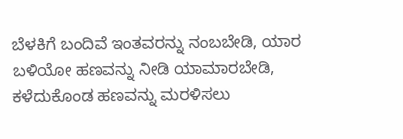ಬೆಳಕಿಗೆ ಬಂದಿವೆ ಇಂತವರನ್ನು ನಂಬಬೇಡಿ, ಯಾರ ಬಳಿಯೋ ಹಣವನ್ನು ನೀಡಿ ಯಾಮಾರಬೇಡಿ, ಕಳೆದುಕೊಂಡ ಹಣವನ್ನು ಮರಳಿಸಲು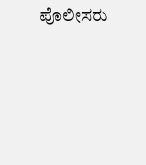ಪೊಲೀಸರು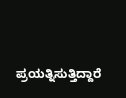ಪ್ರಯತ್ನಿಸುತ್ತಿದ್ದಾರೆ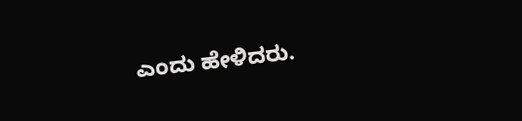ಎಂದು ಹೇಳಿದರು.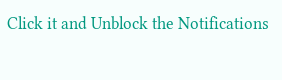Click it and Unblock the Notifications